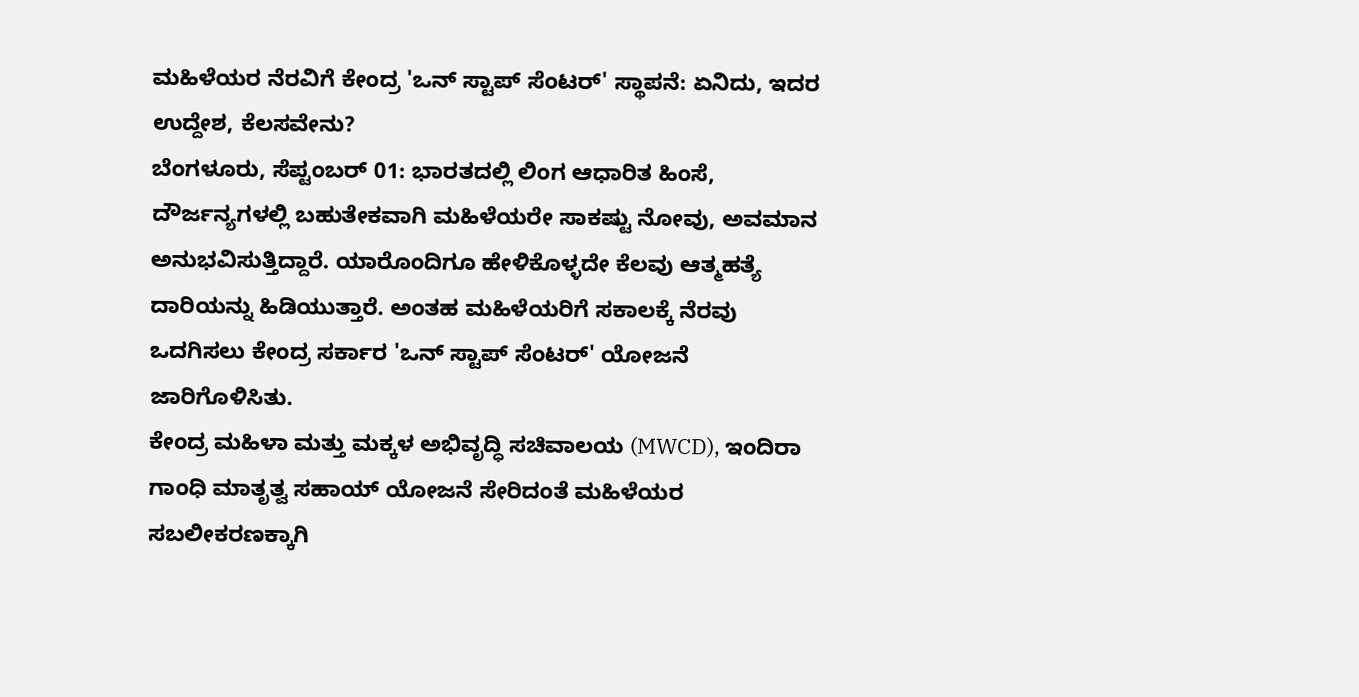ಮಹಿಳೆಯರ ನೆರವಿಗೆ ಕೇಂದ್ರ 'ಒನ್ ಸ್ಟಾಪ್ ಸೆಂಟರ್' ಸ್ಥಾಪನೆ: ಏನಿದು, ಇದರ ಉದ್ದೇಶ, ಕೆಲಸವೇನು?
ಬೆಂಗಳೂರು, ಸೆಪ್ಟಂಬರ್ 01: ಭಾರತದಲ್ಲಿ ಲಿಂಗ ಆಧಾರಿತ ಹಿಂಸೆ, ದೌರ್ಜನ್ಯಗಳಲ್ಲಿ ಬಹುತೇಕವಾಗಿ ಮಹಿಳೆಯರೇ ಸಾಕಷ್ಟು ನೋವು, ಅವಮಾನ ಅನುಭವಿಸುತ್ತಿದ್ದಾರೆ. ಯಾರೊಂದಿಗೂ ಹೇಳಿಕೊಳ್ಳದೇ ಕೆಲವು ಆತ್ಮಹತ್ಯೆ ದಾರಿಯನ್ನು ಹಿಡಿಯುತ್ತಾರೆ. ಅಂತಹ ಮಹಿಳೆಯರಿಗೆ ಸಕಾಲಕ್ಕೆ ನೆರವು ಒದಗಿಸಲು ಕೇಂದ್ರ ಸರ್ಕಾರ 'ಒನ್ ಸ್ಟಾಪ್ ಸೆಂಟರ್' ಯೋಜನೆ ಜಾರಿಗೊಳಿಸಿತು.
ಕೇಂದ್ರ ಮಹಿಳಾ ಮತ್ತು ಮಕ್ಕಳ ಅಭಿವೃದ್ಧಿ ಸಚಿವಾಲಯ (MWCD), ಇಂದಿರಾ ಗಾಂಧಿ ಮಾತೃತ್ವ ಸಹಾಯ್ ಯೋಜನೆ ಸೇರಿದಂತೆ ಮಹಿಳೆಯರ ಸಬಲೀಕರಣಕ್ಕಾಗಿ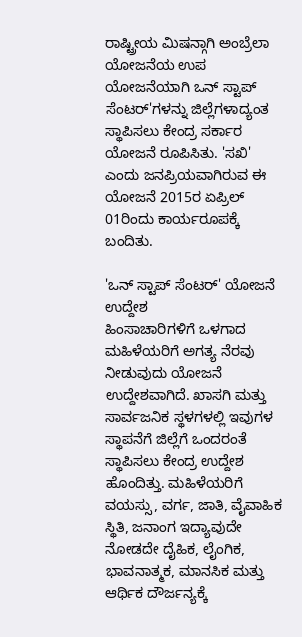ರಾಷ್ಟ್ರೀಯ ಮಿಷನ್ಗಾಗಿ ಅಂಬ್ರೆಲಾ ಯೋಜನೆಯ ಉಪ ಯೋಜನೆಯಾಗಿ ಒನ್ ಸ್ಟಾಪ್ ಸೆಂಟರ್'ಗಳನ್ನು ಜಿಲ್ಲೆಗಳಾದ್ಯಂತ ಸ್ಥಾಪಿಸಲು ಕೇಂದ್ರ ಸರ್ಕಾರ ಯೋಜನೆ ರೂಪಿಸಿತು. 'ಸಖಿ' ಎಂದು ಜನಪ್ರಿಯವಾಗಿರುವ ಈ ಯೋಜನೆ 2015ರ ಏಪ್ರಿಲ್ 01ರಿಂದು ಕಾರ್ಯರೂಪಕ್ಕೆ ಬಂದಿತು.

'ಒನ್ ಸ್ಟಾಪ್ ಸೆಂಟರ್' ಯೋಜನೆ ಉದ್ದೇಶ
ಹಿಂಸಾಚಾರಿಗಳಿಗೆ ಒಳಗಾದ ಮಹಿಳೆಯರಿಗೆ ಅಗತ್ಯ ನೆರವು ನೀಡುವುದು ಯೋಜನೆ ಉದ್ದೇಶವಾಗಿದೆ. ಖಾಸಗಿ ಮತ್ತು ಸಾರ್ವಜನಿಕ ಸ್ಥಳಗಳಲ್ಲಿ ಇವುಗಳ ಸ್ಥಾಪನೆಗೆ ಜಿಲ್ಲೆಗೆ ಒಂದರಂತೆ ಸ್ಥಾಪಿಸಲು ಕೇಂದ್ರ ಉದ್ದೇಶ ಹೊಂದಿತ್ತು. ಮಹಿಳೆಯರಿಗೆ ವಯಸ್ಸು, ವರ್ಗ, ಜಾತಿ, ವೈವಾಹಿಕ ಸ್ಥಿತಿ, ಜನಾಂಗ ಇದ್ಯಾವುದೇ ನೋಡದೇ ದೈಹಿಕ, ಲೈಂಗಿಕ, ಭಾವನಾತ್ಮಕ, ಮಾನಸಿಕ ಮತ್ತು ಆರ್ಥಿಕ ದೌರ್ಜನ್ಯಕ್ಕೆ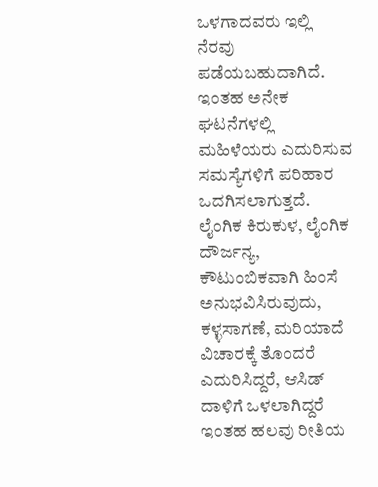ಒಳಗಾದವರು ಇಲ್ಲಿ ನೆರವು ಪಡೆಯಬಹುದಾಗಿದೆ.
ಇಂತಹ ಅನೇಕ ಘಟನೆಗಳಲ್ಲಿ ಮಹಿಳೆಯರು ಎದುರಿಸುವ ಸಮಸ್ಯೆಗಳಿಗೆ ಪರಿಹಾರ ಒದಗಿಸಲಾಗುತ್ತದೆ. ಲೈಂಗಿಕ ಕಿರುಕುಳ, ಲೈಂಗಿಕ ದೌರ್ಜನ್ಯ, ಕೌಟುಂಬಿಕವಾಗಿ ಹಿಂಸೆ ಅನುಭವಿಸಿರುವುದು, ಕಳ್ಳಸಾಗಣೆ, ಮರಿಯಾದೆ ವಿಚಾರಕ್ಕೆ ತೊಂದರೆ ಎದುರಿಸಿದ್ದರೆ, ಆಸಿಡ್ ದಾಳಿಗೆ ಒಳಲಾಗಿದ್ದರೆ ಇಂತಹ ಹಲವು ರೀತಿಯ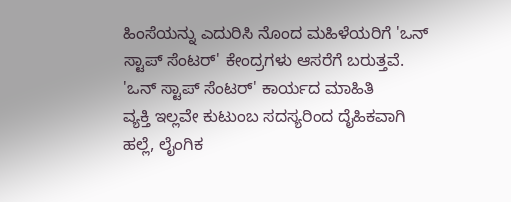ಹಿಂಸೆಯನ್ನು ಎದುರಿಸಿ ನೊಂದ ಮಹಿಳೆಯರಿಗೆ 'ಒನ್ ಸ್ಟಾಪ್ ಸೆಂಟರ್' ಕೇಂದ್ರಗಳು ಆಸರೆಗೆ ಬರುತ್ತವೆ.
'ಒನ್ ಸ್ಟಾಪ್ ಸೆಂಟರ್' ಕಾರ್ಯದ ಮಾಹಿತಿ
ವ್ಯಕ್ತಿ ಇಲ್ಲವೇ ಕುಟುಂಬ ಸದಸ್ಯರಿಂದ ದೈಹಿಕವಾಗಿ ಹಲ್ಲೆ, ಲೈಂಗಿಕ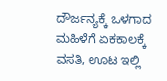ದೌರ್ಜನ್ಯಕ್ಕೆ ಒಳಗಾದ ಮಹಿಳೆಗೆ ಏಕಕಾಲಕ್ಕೆ ವಸತಿ, ಊಟ ಇಲ್ಲಿ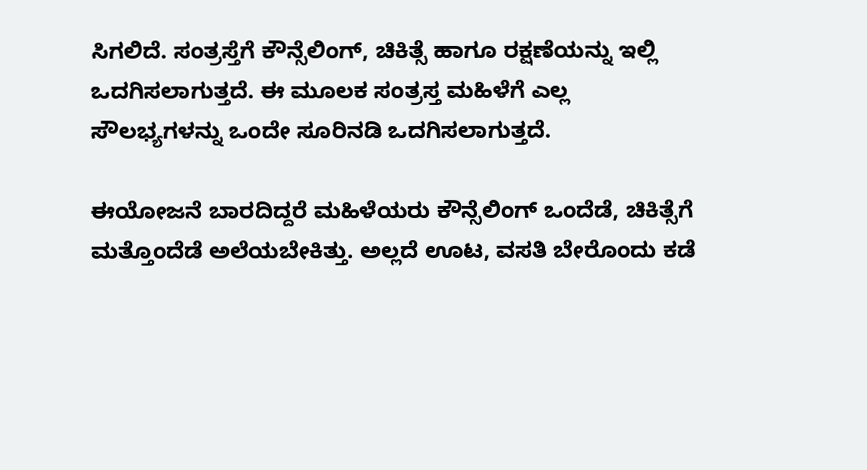ಸಿಗಲಿದೆ. ಸಂತ್ರಸ್ತೆಗೆ ಕೌನ್ಸೆಲಿಂಗ್, ಚಿಕಿತ್ಸೆ ಹಾಗೂ ರಕ್ಷಣೆಯನ್ನು ಇಲ್ಲಿ ಒದಗಿಸಲಾಗುತ್ತದೆ. ಈ ಮೂಲಕ ಸಂತ್ರಸ್ತ ಮಹಿಳೆಗೆ ಎಲ್ಲ ಸೌಲಭ್ಯಗಳನ್ನು ಒಂದೇ ಸೂರಿನಡಿ ಒದಗಿಸಲಾಗುತ್ತದೆ.

ಈಯೋಜನೆ ಬಾರದಿದ್ದರೆ ಮಹಿಳೆಯರು ಕೌನ್ಸೆಲಿಂಗ್ ಒಂದೆಡೆ, ಚಿಕಿತ್ಸೆಗೆ ಮತ್ತೊಂದೆಡೆ ಅಲೆಯಬೇಕಿತ್ತು. ಅಲ್ಲದೆ ಊಟ, ವಸತಿ ಬೇರೊಂದು ಕಡೆ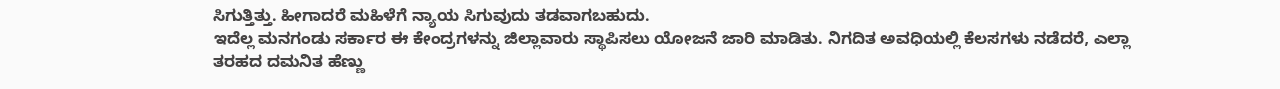ಸಿಗುತ್ತಿತ್ತು. ಹೀಗಾದರೆ ಮಹಿಳೆಗೆ ನ್ಯಾಯ ಸಿಗುವುದು ತಡವಾಗಬಹುದು.
ಇದೆಲ್ಲ ಮನಗಂಡು ಸರ್ಕಾರ ಈ ಕೇಂದ್ರಗಳನ್ನು ಜಿಲ್ಲಾವಾರು ಸ್ಥಾಪಿಸಲು ಯೋಜನೆ ಜಾರಿ ಮಾಡಿತು. ನಿಗದಿತ ಅವಧಿಯಲ್ಲಿ ಕೆಲಸಗಳು ನಡೆದರೆ, ಎಲ್ಲಾ ತರಹದ ದಮನಿತ ಹೆಣ್ಣು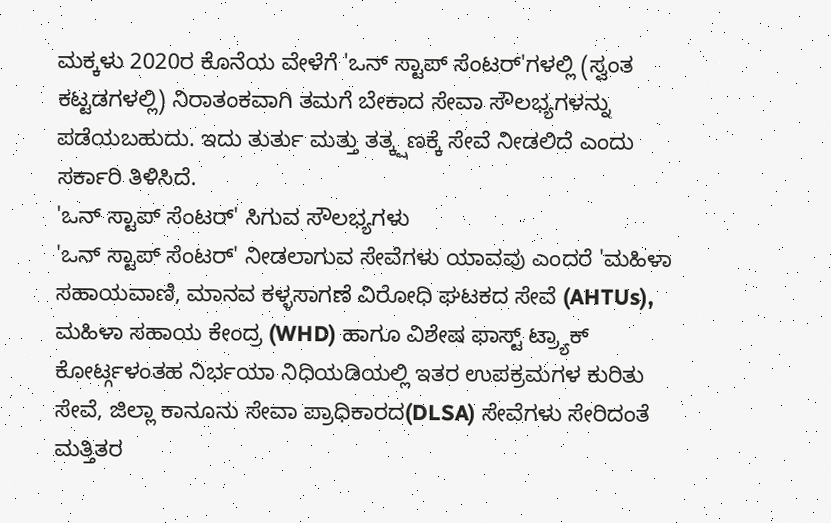ಮಕ್ಕಳು 2020ರ ಕೊನೆಯ ವೇಳೆಗೆ 'ಒನ್ ಸ್ಟಾಪ್ ಸೆಂಟರ್'ಗಳಲ್ಲಿ (ಸ್ವಂತ ಕಟ್ಟಡಗಳಲ್ಲಿ) ನಿರಾತಂಕವಾಗಿ ತಮಗೆ ಬೇಕಾದ ಸೇವಾ ಸೌಲಭ್ಯಗಳನ್ನು ಪಡೆಯಬಹುದು. ಇದು ತುರ್ತು ಮತ್ತು ತತ್ಕ್ಷಣಕ್ಕೆ ಸೇವೆ ನೀಡಲಿದೆ ಎಂದು ಸರ್ಕಾರಿ ತಿಳಿಸಿದೆ.
'ಒನ್ ಸ್ಟಾಪ್ ಸೆಂಟರ್' ಸಿಗುವ ಸೌಲಭ್ಯಗಳು
'ಒನ್ ಸ್ಟಾಪ್ ಸೆಂಟರ್' ನೀಡಲಾಗುವ ಸೇವೆಗಳು ಯಾವವು ಎಂದರೆ 'ಮಹಿಳಾ ಸಹಾಯವಾಣಿ, ಮಾನವ ಕಳ್ಳಸಾಗಣೆ ವಿರೋಧಿ ಘಟಕದ ಸೇವೆ (AHTUs), ಮಹಿಳಾ ಸಹಾಯ ಕೇಂದ್ರ (WHD) ಹಾಗೂ ವಿಶೇಷ ಫಾಸ್ಟ್ ಟ್ರ್ಯಾಕ್ ಕೋರ್ಟ್ಗಳಂತಹ ನಿರ್ಭಯಾ ನಿಧಿಯಡಿಯಲ್ಲಿ ಇತರ ಉಪಕ್ರಮಗಳ ಕುರಿತು ಸೇವೆ, ಜಿಲ್ಲಾ ಕಾನೂನು ಸೇವಾ ಪ್ರಾಧಿಕಾರದ(DLSA) ಸೇವೆಗಳು ಸೇರಿದಂತೆ ಮತ್ತಿತರ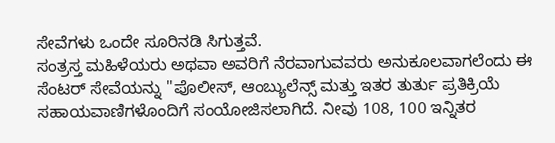ಸೇವೆಗಳು ಒಂದೇ ಸೂರಿನಡಿ ಸಿಗುತ್ತವೆ.
ಸಂತ್ರಸ್ತ ಮಹಿಳೆಯರು ಅಥವಾ ಅವರಿಗೆ ನೆರವಾಗುವವರು ಅನುಕೂಲವಾಗಲೆಂದು ಈ ಸೆಂಟರ್ ಸೇವೆಯನ್ನು ''ಪೊಲೀಸ್, ಆಂಬ್ಯುಲೆನ್ಸ್ ಮತ್ತು ಇತರ ತುರ್ತು ಪ್ರತಿಕ್ರಿಯೆ ಸಹಾಯವಾಣಿಗಳೊಂದಿಗೆ ಸಂಯೋಜಿಸಲಾಗಿದೆ. ನೀವು 108, 100 ಇನ್ನಿತರ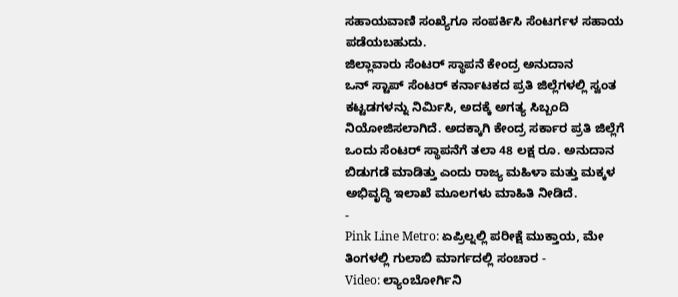ಸಹಾಯವಾಣಿ ಸಂಖ್ಯೆಗೂ ಸಂಪರ್ಕಿಸಿ ಸೆಂಟರ್ಗಳ ಸಹಾಯ ಪಡೆಯಬಹುದು.
ಜಿಲ್ಲಾವಾರು ಸೆಂಟರ್ ಸ್ಥಾಪನೆ ಕೇಂದ್ರ ಅನುದಾನ
ಒನ್ ಸ್ಟಾಪ್ ಸೆಂಟರ್ ಕರ್ನಾಟಕದ ಪ್ರತಿ ಜಿಲ್ಲೆಗಳಲ್ಲಿ ಸ್ವಂತ ಕಟ್ಟಡಗಳನ್ನು ನಿರ್ಮಿಸಿ, ಅದಕ್ಕೆ ಅಗತ್ಯ ಸಿಬ್ಬಂದಿ ನಿಯೋಜಿಸಲಾಗಿದೆ. ಅದಕ್ಕಾಗಿ ಕೇಂದ್ರ ಸರ್ಕಾರ ಪ್ರತಿ ಜಿಲ್ಲೆಗೆ ಒಂದು ಸೆಂಟರ್ ಸ್ಥಾಪನೆಗೆ ತಲಾ 48 ಲಕ್ಷ ರೂ. ಅನುದಾನ ಬಿಡುಗಡೆ ಮಾಡಿತ್ತು ಎಂದು ರಾಜ್ಯ ಮಹಿಳಾ ಮತ್ತು ಮಕ್ಕಳ ಅಭಿವೃದ್ಧಿ ಇಲಾಖೆ ಮೂಲಗಳು ಮಾಹಿತಿ ನೀಡಿದೆ.
-
Pink Line Metro: ಏಪ್ರಿಲ್ನಲ್ಲಿ ಪರೀಕ್ಷೆ ಮುಕ್ತಾಯ, ಮೇ ತಿಂಗಳಲ್ಲಿ ಗುಲಾಬಿ ಮಾರ್ಗದಲ್ಲಿ ಸಂಚಾರ -
Video: ಲ್ಯಾಂಬೋರ್ಗಿನಿ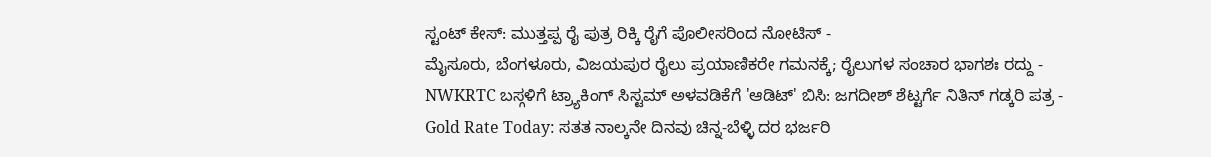ಸ್ಟಂಟ್ ಕೇಸ್: ಮುತ್ತಪ್ಪ ರೈ ಪುತ್ರ ರಿಕ್ಕಿ ರೈಗೆ ಪೊಲೀಸರಿಂದ ನೋಟಿಸ್ -
ಮೈಸೂರು, ಬೆಂಗಳೂರು, ವಿಜಯಪುರ ರೈಲು ಪ್ರಯಾಣಿಕರೇ ಗಮನಕ್ಕೆ; ರೈಲುಗಳ ಸಂಚಾರ ಭಾಗಶಃ ರದ್ದು -
NWKRTC ಬಸ್ಗಳಿಗೆ ಟ್ರ್ಯಾಕಿಂಗ್ ಸಿಸ್ಟಮ್ ಅಳವಡಿಕೆಗೆ 'ಆಡಿಟ್' ಬಿಸಿ: ಜಗದೀಶ್ ಶೆಟ್ಟರ್ಗೆ ನಿತಿನ್ ಗಡ್ಕರಿ ಪತ್ರ -
Gold Rate Today: ಸತತ ನಾಲ್ಕನೇ ದಿನವು ಚಿನ್ನ-ಬೆಳ್ಳಿ ದರ ಭರ್ಜರಿ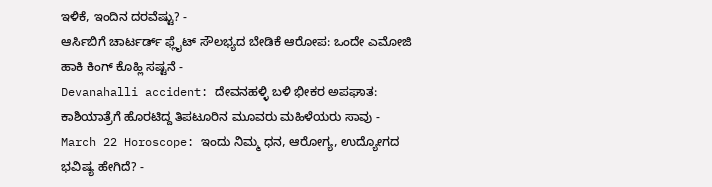ಇಳಿಕೆ, ಇಂದಿನ ದರವೆಷ್ಟು? -
ಆರ್ಸಿಬಿಗೆ ಚಾರ್ಟರ್ಡ್ ಫ್ಲೈಟ್ ಸೌಲಭ್ಯದ ಬೇಡಿಕೆ ಆರೋಪ: ಒಂದೇ ಎಮೋಜಿ ಹಾಕಿ ಕಿಂಗ್ ಕೊಹ್ಲಿ ಸಷ್ಟನೆ -
Devanahalli accident: ದೇವನಹಳ್ಳಿ ಬಳಿ ಭೀಕರ ಅಪಘಾತ: ಕಾಶಿಯಾತ್ರೆಗೆ ಹೊರಟಿದ್ದ ತಿಪಟೂರಿನ ಮೂವರು ಮಹಿಳೆಯರು ಸಾವು -
March 22 Horoscope: ಇಂದು ನಿಮ್ಮ ಧನ, ಆರೋಗ್ಯ, ಉದ್ಯೋಗದ ಭವಿಷ್ಯ ಹೇಗಿದೆ? -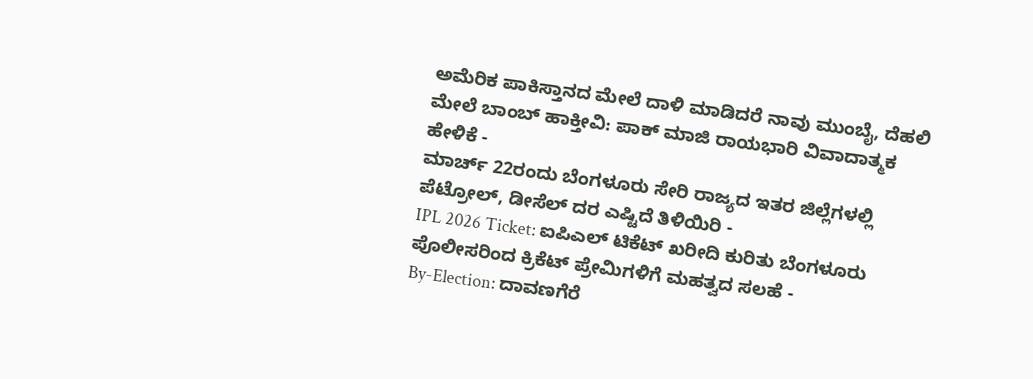ಅಮೆರಿಕ ಪಾಕಿಸ್ತಾನದ ಮೇಲೆ ದಾಳಿ ಮಾಡಿದರೆ ನಾವು ಮುಂಬೈ, ದೆಹಲಿ ಮೇಲೆ ಬಾಂಬ್ ಹಾಕ್ತೀವಿ: ಪಾಕ್ ಮಾಜಿ ರಾಯಭಾರಿ ವಿವಾದಾತ್ಮಕ ಹೇಳಿಕೆ -
ಮಾರ್ಚ್ 22ರಂದು ಬೆಂಗಳೂರು ಸೇರಿ ರಾಜ್ಯದ ಇತರ ಜಿಲ್ಲೆಗಳಲ್ಲಿ ಪೆಟ್ರೋಲ್, ಡೀಸೆಲ್ ದರ ಎಷ್ಟಿದೆ ತಿಳಿಯಿರಿ -
IPL 2026 Ticket: ಐಪಿಎಲ್ ಟಿಕೆಟ್ ಖರೀದಿ ಕುರಿತು ಬೆಂಗಳೂರು ಪೊಲೀಸರಿಂದ ಕ್ರಿಕೆಟ್ ಪ್ರೇಮಿಗಳಿಗೆ ಮಹತ್ವದ ಸಲಹೆ -
By-Election: ದಾವಣಗೆರೆ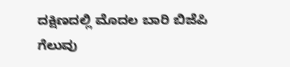ದಕ್ಷಿಣದಲ್ಲಿ ಮೊದಲ ಬಾರಿ ಬಿಜೆಪಿ ಗೆಲುವು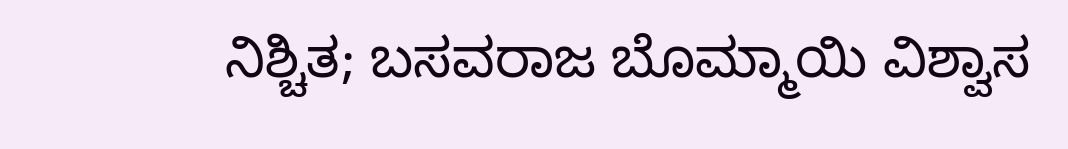ನಿಶ್ಚಿತ; ಬಸವರಾಜ ಬೊಮ್ಮಾಯಿ ವಿಶ್ವಾಸ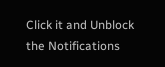Click it and Unblock the Notifications